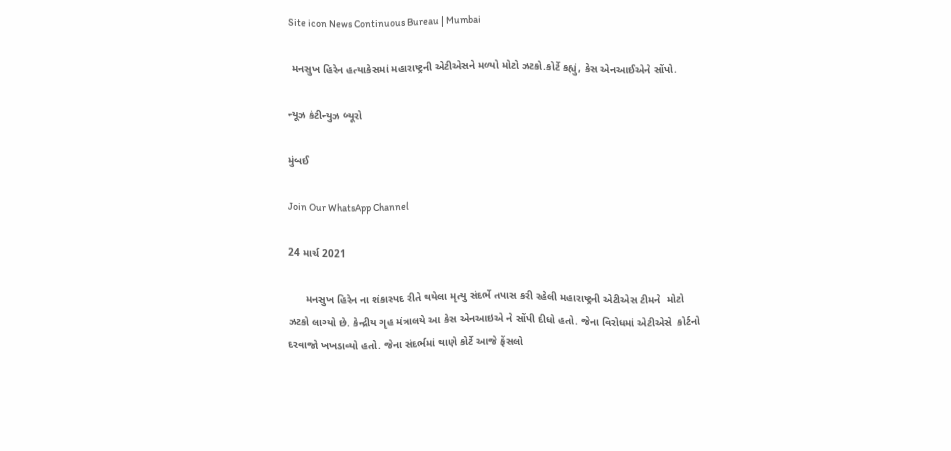Site icon News Continuous Bureau | Mumbai

 મનસુખ હિરેન હત્યાકેસમાં મહારાષ્ટ્રની એટીએસને મળ્યો મોટો ઝટકો.કોર્ટે કહ્યું, કેસ એનઆઈએને સોંપો.

ન્યૂઝ કંટીન્યુઝ બ્યૂરો

મુંબઈ

Join Our WhatsApp Channel

24 માર્ચ 2021

      મનસુખ હિરેન ના શંકાસ્પદ રીતે થયેલા મૃત્યુ સંદર્ભે તપાસ કરી રહેલી મહારાષ્ટ્રની એટીએસ ટીમને  મોટો ઝટકો લાગ્યો છે. કેન્દ્રીય ગૃહ મંત્રાલયે આ કેસ એનઆઇએ ને સોંપી દીધો હતો. જેના વિરોધમાં એટીએસે  કોર્ટનો દરવાજો ખખડાવ્યો હતો. જેના સંદર્ભમાં થાણે કોર્ટે આજે ફેંસલો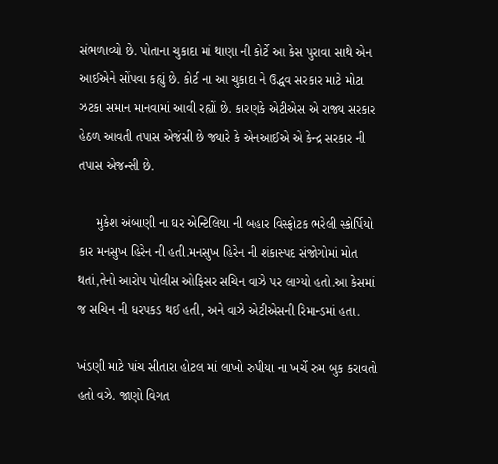સંભળાવ્યો છે. પોતાના ચુકાદા માં થાણા ની કોર્ટે આ કેસ પુરાવા સાથે એન આઈએને સોંપવા કહ્યું છે. કોર્ટ ના આ ચુકાદા ને ઉદ્ધવ સરકાર માટે મોટા ઝટકા સમાન માનવામાં આવી રહ્યોં છે. કારણકે એટીએસ એ રાજ્ય સરકાર હેઠળ આવતી તપાસ એજંસી છે જ્યારે કે એનઆઈએ એ કેન્દ્ર સરકાર ની તપાસ એજન્સી છે.

     મુકેશ અંબાણી ના ઘર એન્ટિલિયા ની બહાર વિસ્ફોટક ભરેલી સ્કોર્પિયો કાર મનસુખ હિરેન ની હતી.મનસુખ હિરેન ની શંકાસ્પદ સંજોગોમાં મોત થતાં,તેનો આરોપ પોલીસ ઓફિસર સચિન વાઝે પર લાગ્યો હતો.આ કેસમાં જ સચિન ની ધરપકડ થઈ હતી, અને વાઝે એટીએસની રિમાન્ડમાં હતા.

ખંડણી માટે પાંચ સીતારા હોટલ માં લાખો રુપીયા ના ખર્ચે રુમ બુક કરાવતો હતો વઝે. જાણો વિગત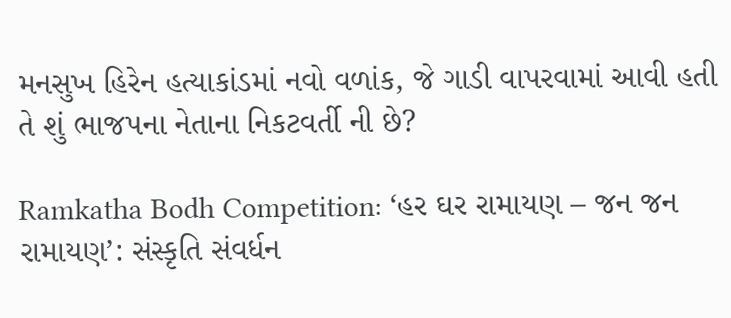મનસુખ હિરેન હત્યાકાંડમાં નવો વળાંક, જે ગાડી વાપરવામાં આવી હતી તે શું ભાજપના નેતાના નિકટવર્તી ની છે?

Ramkatha Bodh Competition: ‘હર ઘર રામાયણ – જન જન રામાયણ’: સંસ્કૃતિ સંવર્ધન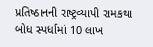પ્રતિષ્ઠાનની રાષ્ટ્રવ્યાપી રામકથા બોધ સ્પર્ધામાં 10 લાખ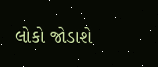લોકો જોડાશે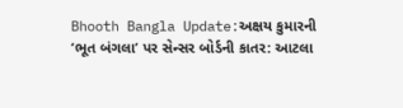Bhooth Bangla Update:અક્ષય કુમારની ‘ભૂત બંગલા’ પર સેન્સર બોર્ડની કાતર: આટલા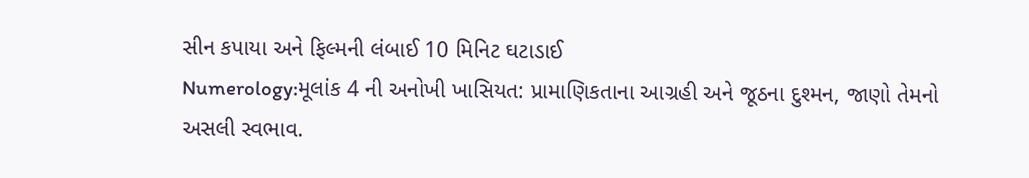સીન કપાયા અને ફિલ્મની લંબાઈ 10 મિનિટ ઘટાડાઈ
Numerology:મૂલાંક 4 ની અનોખી ખાસિયત: પ્રામાણિકતાના આગ્રહી અને જૂઠના દુશ્મન, જાણો તેમનો અસલી સ્વભાવ.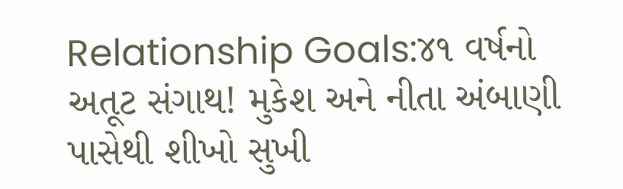Relationship Goals:૪૧ વર્ષનો અતૂટ સંગાથ! મુકેશ અને નીતા અંબાણી પાસેથી શીખો સુખી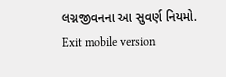લગ્નજીવનના આ સુવર્ણ નિયમો.
Exit mobile version